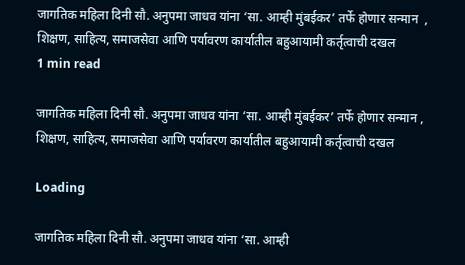जागतिक महिला दिनी सौ. अनुपमा जाधव यांना ‘सा. आम्ही मुंबईकर’ तर्फे होणार सन्मान  , शिक्षण, साहित्य, समाजसेवा आणि पर्यावरण कार्यातील बहुआयामी कर्तृत्वाची दखल
1 min read

जागतिक महिला दिनी सौ. अनुपमा जाधव यांना ‘सा. आम्ही मुंबईकर’ तर्फे होणार सन्मान , शिक्षण, साहित्य, समाजसेवा आणि पर्यावरण कार्यातील बहुआयामी कर्तृत्वाची दखल

Loading

जागतिक महिला दिनी सौ. अनुपमा जाधव यांना ‘सा. आम्ही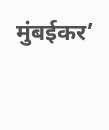मुंबईकर’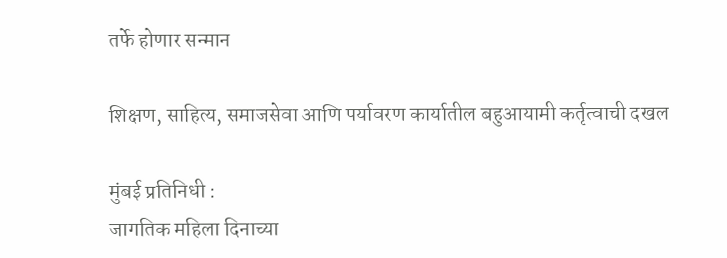तर्फे होणार सन्मान

शिक्षण, साहित्य, समाजसेवा आणि पर्यावरण कार्यातील बहुआयामी कर्तृत्वाची दखल

मुंबई प्रतिनिधी :
जागतिक महिला दिनाच्या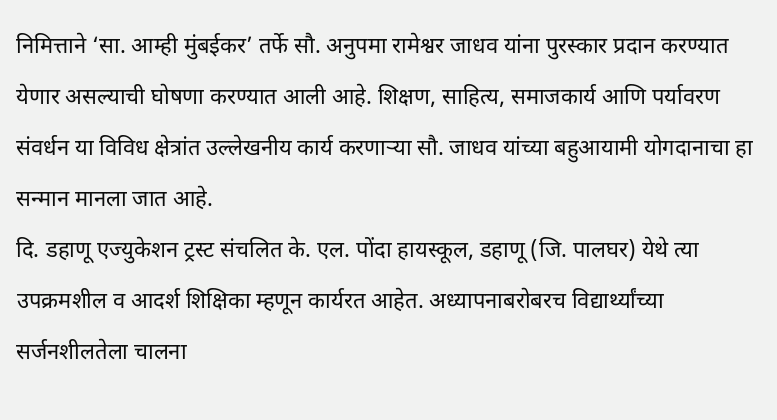निमित्ताने ‘सा. आम्ही मुंबईकर’ तर्फे सौ. अनुपमा रामेश्वर जाधव यांना पुरस्कार प्रदान करण्यात येणार असल्याची घोषणा करण्यात आली आहे. शिक्षण, साहित्य, समाजकार्य आणि पर्यावरण संवर्धन या विविध क्षेत्रांत उल्लेखनीय कार्य करणाऱ्या सौ. जाधव यांच्या बहुआयामी योगदानाचा हा सन्मान मानला जात आहे.
दि. डहाणू एज्युकेशन ट्रस्ट संचलित के. एल. पोंदा हायस्कूल, डहाणू (जि. पालघर) येथे त्या उपक्रमशील व आदर्श शिक्षिका म्हणून कार्यरत आहेत. अध्यापनाबरोबरच विद्यार्थ्यांच्या सर्जनशीलतेला चालना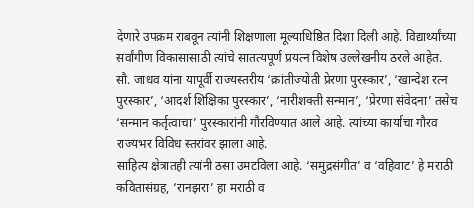देणारे उपक्रम राबवून त्यांनी शिक्षणाला मूल्याधिष्ठित दिशा दिली आहे. विद्यार्थ्यांच्या सर्वांगीण विकासासाठी त्यांचे सातत्यपूर्ण प्रयत्न विशेष उल्लेखनीय ठरले आहेत.
सौ. जाधव यांना यापूर्वी राज्यस्तरीय ‘क्रांतीज्योती प्रेरणा पुरस्कार’, ‘खान्देश रत्न पुरस्कार’, ‘आदर्श शिक्षिका पुरस्कार’, ‘नारीशक्ती सन्मान’, ‘प्रेरणा संवेदना’ तसेच ‘सन्मान कर्तृत्वाचा’ पुरस्कारांनी गौरविण्यात आले आहे. त्यांच्या कार्याचा गौरव राज्यभर विविध स्तरांवर झाला आहे.
साहित्य क्षेत्रातही त्यांनी ठसा उमटविला आहे. ‘समुद्रसंगीत’ व ‘वहिवाट’ हे मराठी कवितासंग्रह, ‘रानझरा’ हा मराठी व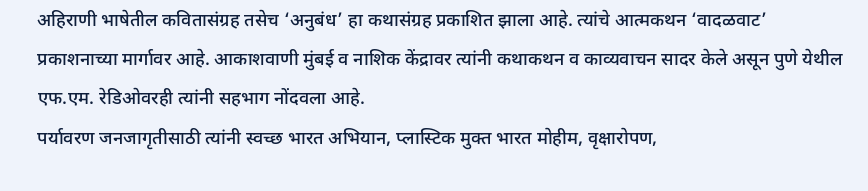अहिराणी भाषेतील कवितासंग्रह तसेच ‘अनुबंध’ हा कथासंग्रह प्रकाशित झाला आहे. त्यांचे आत्मकथन ‘वादळवाट’ प्रकाशनाच्या मार्गावर आहे. आकाशवाणी मुंबई व नाशिक केंद्रावर त्यांनी कथाकथन व काव्यवाचन सादर केले असून पुणे येथील एफ.एम. रेडिओवरही त्यांनी सहभाग नोंदवला आहे.
पर्यावरण जनजागृतीसाठी त्यांनी स्वच्छ भारत अभियान, प्लास्टिक मुक्त भारत मोहीम, वृक्षारोपण,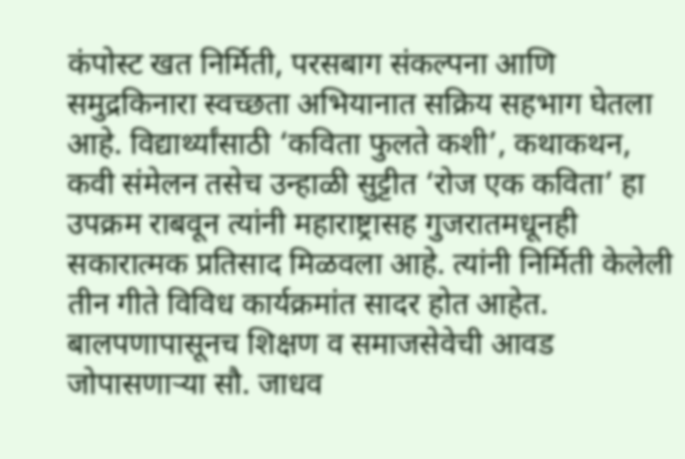कंपोस्ट खत निर्मिती, परसबाग संकल्पना आणि समुद्रकिनारा स्वच्छता अभियानात सक्रिय सहभाग घेतला आहे. विद्यार्थ्यांसाठी ‘कविता फुलते कशी’, कथाकथन, कवी संमेलन तसेच उन्हाळी सुट्टीत ‘रोज एक कविता’ हा उपक्रम राबवून त्यांनी महाराष्ट्रासह गुजरातमधूनही सकारात्मक प्रतिसाद मिळवला आहे. त्यांनी निर्मिती केलेली तीन गीते विविध कार्यक्रमांत सादर होत आहेत.
बालपणापासूनच शिक्षण व समाजसेवेची आवड जोपासणाऱ्या सौ. जाधव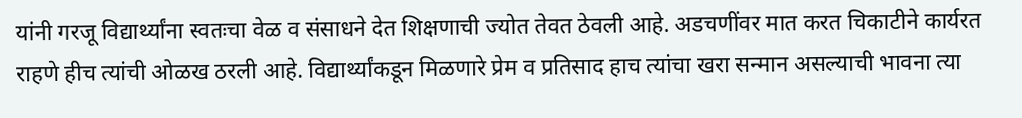यांनी गरजू विद्यार्थ्यांना स्वतःचा वेळ व संसाधने देत शिक्षणाची ज्योत तेवत ठेवली आहे. अडचणींवर मात करत चिकाटीने कार्यरत राहणे हीच त्यांची ओळख ठरली आहे. विद्यार्थ्यांकडून मिळणारे प्रेम व प्रतिसाद हाच त्यांचा खरा सन्मान असल्याची भावना त्या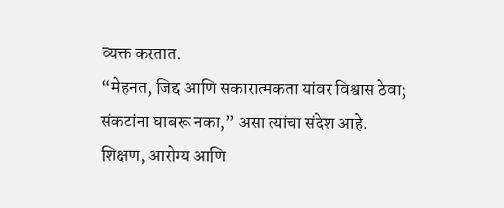व्यक्त करतात.
“मेहनत, जिद्द आणि सकारात्मकता यांवर विश्वास ठेवा; संकटांना घाबरू नका,” असा त्यांचा संदेश आहे. शिक्षण, आरोग्य आणि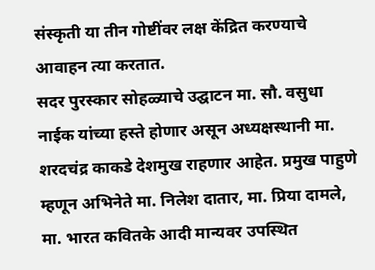संस्कृती या तीन गोष्टींवर लक्ष केंद्रित करण्याचे आवाहन त्या करतात.
सदर पुरस्कार सोहळ्याचे उद्घाटन मा. सौ. वसुधा नाईक यांच्या हस्ते होणार असून अध्यक्षस्थानी मा. शरदचंद्र काकडे देशमुख राहणार आहेत. प्रमुख पाहुणे म्हणून अभिनेते मा. निलेश दातार, मा. प्रिया दामले, मा. भारत कवितके आदी मान्यवर उपस्थित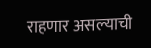राहणार असल्याची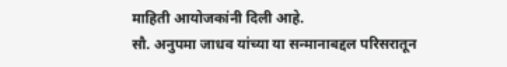माहिती आयोजकांनी दिली आहे.
सौ. अनुपमा जाधव यांच्या या सन्मानाबद्दल परिसरातून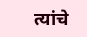त्यांचे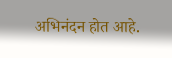अभिनंदन होत आहे.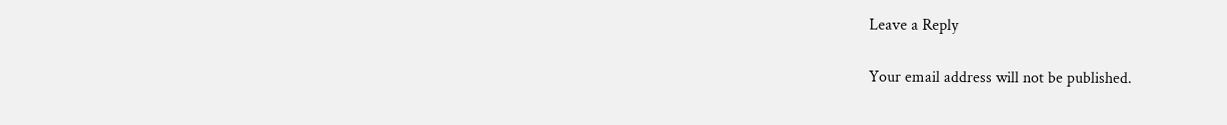Leave a Reply

Your email address will not be published.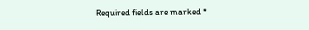Required fields are marked *